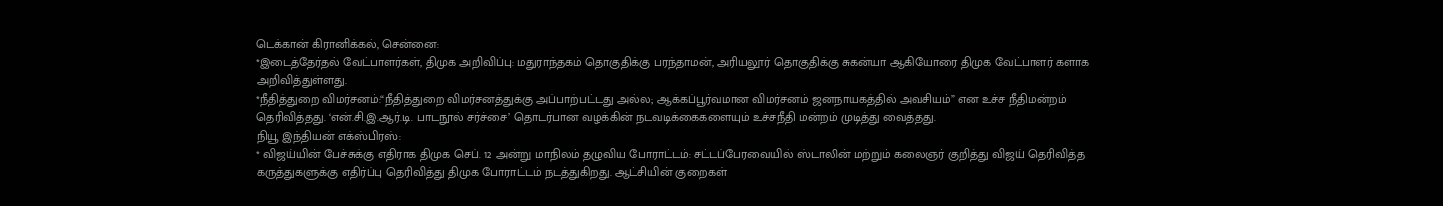டெக்கான் கிரானிக்கல், சென்னை:
*இடைத்தேர்தல் வேட்பாளர்கள், திமுக அறிவிப்பு: மதுராந்தகம் தொகுதிக்கு பரந்தாமன், அரியலூர் தொகுதிக்கு சுகன்யா ஆகியோரை திமுக வேட்பாளர் களாக அறிவித்துள்ளது.
*நீதித்துறை விமர்சனம்:“நீதித்துறை விமர்சனத்துக்கு அப்பாற்பட்டது அல்ல; ஆக்கப்பூர்வமான விமர்சனம் ஜனநாயகத்தில் அவசியம்” என உச்ச நீதிமன்றம் தெரிவித்தது. ‘என்.சி.இ.ஆர்.டி. பாடநூல் சர்ச்சை’ தொடர்பான வழக்கின் நடவடிக்கைகளையும் உச்சநீதி மன்றம் முடித்து வைத்தது.
நியூ இந்தியன் எக்ஸ்பிரஸ்:
* விஜய்யின் பேச்சுக்கு எதிராக திமுக செப். 12 அன்று மாநிலம் தழுவிய போராட்டம்: சட்டப்பேரவையில் ஸ்டாலின் மற்றும் கலைஞர் குறித்து விஜய் தெரிவித்த கருத்துகளுக்கு எதிர்ப்பு தெரிவித்து திமுக போராட்டம் நடத்துகிறது. ஆட்சியின் குறைகள்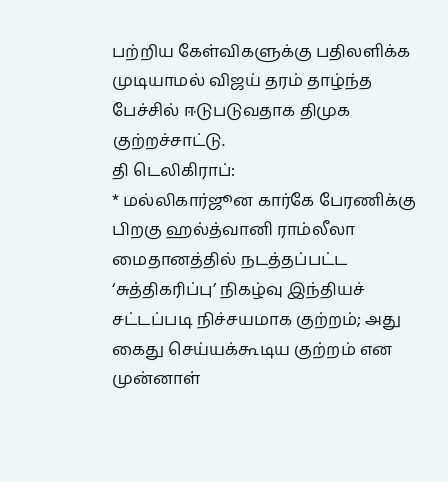பற்றிய கேள்விகளுக்கு பதிலளிக்க முடியாமல் விஜய் தரம் தாழ்ந்த பேச்சில் ஈடுபடுவதாக திமுக குற்றச்சாட்டு.
தி டெலிகிராப்:
* மல்லிகார்ஜூன கார்கே பேரணிக்கு பிறகு ஹல்த்வானி ராம்லீலா மைதானத்தில் நடத்தப்பட்ட ‘சுத்திகரிப்பு’ நிகழ்வு இந்தியச் சட்டப்படி நிச்சயமாக குற்றம்; அது கைது செய்யக்கூடிய குற்றம் என முன்னாள்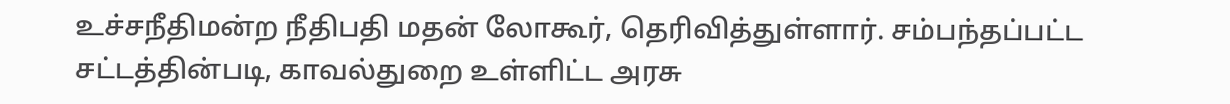உச்சநீதிமன்ற நீதிபதி மதன் லோகூர், தெரிவித்துள்ளார். சம்பந்தப்பட்ட சட்டத்தின்படி, காவல்துறை உள்ளிட்ட அரசு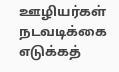ஊழியர்கள் நடவடிக்கை எடுக்கத்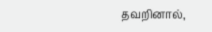தவறினால்,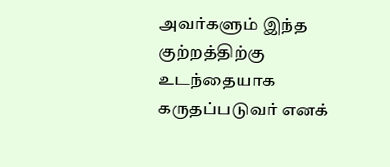அவர்களும் இந்த குற்றத்திற்கு உடந்தையாக கருதப்படுவர் எனக்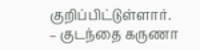குறிப்பிட்டுள்ளார்.
– குடந்தை கருணா